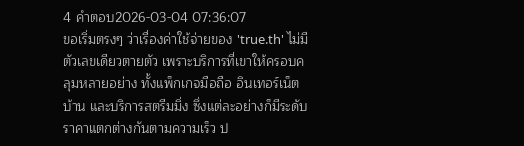4 คำตอบ2026-03-04 07:36:07
ขอเริ่มตรงๆ ว่าเรื่องค่าใช้จ่ายของ 'true.th' ไม่มีตัวเลขเดียวตายตัว เพราะบริการที่เขาให้ครอบคลุมหลายอย่าง ทั้งแพ็กเกจมือถือ อินเทอร์เน็ตบ้าน และบริการสตรีมมิ่ง ซึ่งแต่ละอย่างก็มีระดับราคาแตกต่างกันตามความเร็ว ป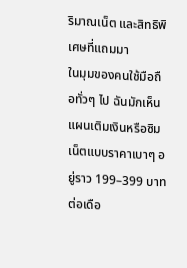ริมาณเน็ต และสิทธิพิเศษที่แถมมา
ในมุมของคนใช้มือถือทั่วๆ ไป ฉันมักเห็นแผนเติมเงินหรือซิมเน็ตแบบราคาเบาๆ อยู่ราว 199–399 บาทต่อเดือ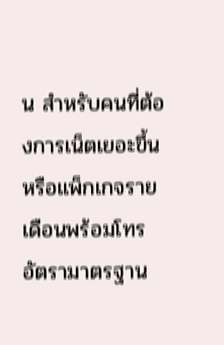น สำหรับคนที่ต้องการเน็ตเยอะขึ้นหรือแพ็กเกจรายเดือนพร้อมโทร อัตรามาตรฐาน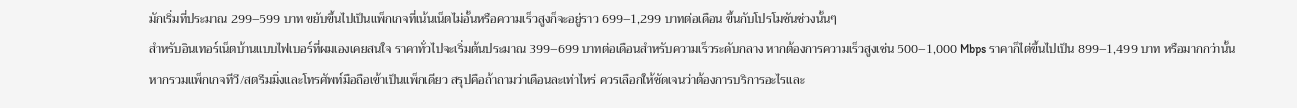มักเริ่มที่ประมาณ 299–599 บาท ขยับขึ้นไปเป็นแพ็กเกจที่เน้นเน็ตไม่อั้นหรือความเร็วสูงก็จะอยู่ราว 699–1,299 บาทต่อเดือน ขึ้นกับโปรโมชันช่วงนั้นๆ
สำหรับอินเทอร์เน็ตบ้านแบบไฟเบอร์ที่ผมเองเคยสนใจ ราคาทั่วไปจะเริ่มต้นประมาณ 399–699 บาทต่อเดือนสำหรับความเร็วระดับกลาง หากต้องการความเร็วสูงเช่น 500–1,000 Mbps ราคาก็ไต่ขึ้นไปเป็น 899–1,499 บาท หรือมากกว่านั้นหากรวมแพ็กเกจทีวี/สตรีมมิ่งและโทรศัพท์มือถือเข้าเป็นแพ็กเดียว สรุปคือถ้าถามว่าเดือนละเท่าไหร่ ควรเลือกให้ชัดเจนว่าต้องการบริการอะไรและ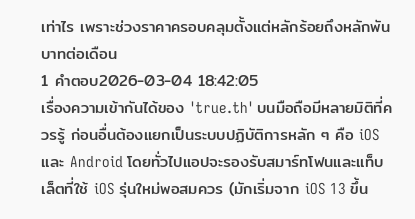เท่าไร เพราะช่วงราคาครอบคลุมตั้งแต่หลักร้อยถึงหลักพันบาทต่อเดือน
1 คำตอบ2026-03-04 18:42:05
เรื่องความเข้ากันได้ของ 'true.th' บนมือถือมีหลายมิติที่ควรรู้ ก่อนอื่นต้องแยกเป็นระบบปฏิบัติการหลัก ๆ คือ iOS และ Android โดยทั่วไปแอปจะรองรับสมาร์ทโฟนและแท็บเล็ตที่ใช้ iOS รุ่นใหม่พอสมควร (มักเริ่มจาก iOS 13 ขึ้น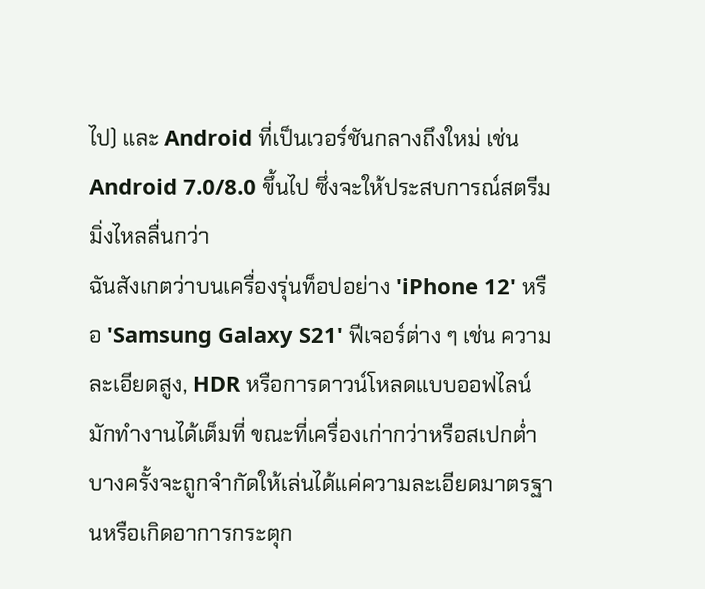ไป) และ Android ที่เป็นเวอร์ชันกลางถึงใหม่ เช่น Android 7.0/8.0 ขึ้นไป ซึ่งจะให้ประสบการณ์สตรีมมิ่งไหลลื่นกว่า
ฉันสังเกตว่าบนเครื่องรุ่นท็อปอย่าง 'iPhone 12' หรือ 'Samsung Galaxy S21' ฟีเจอร์ต่าง ๆ เช่น ความละเอียดสูง, HDR หรือการดาวน์โหลดแบบออฟไลน์มักทำงานได้เต็มที่ ขณะที่เครื่องเก่ากว่าหรือสเปกต่ำบางครั้งจะถูกจำกัดให้เล่นได้แค่ความละเอียดมาตรฐานหรือเกิดอาการกระตุก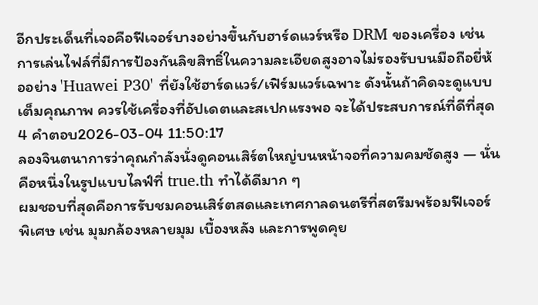อีกประเด็นที่เจอคือฟีเจอร์บางอย่างขึ้นกับฮาร์ดแวร์หรือ DRM ของเครื่อง เช่น การเล่นไฟล์ที่มีการป้องกันลิขสิทธิ์ในความละเอียดสูงอาจไม่รองรับบนมือถือยี่ห้ออย่าง 'Huawei P30' ที่ยังใช้ฮาร์ดแวร์/เฟิร์มแวร์เฉพาะ ดังนั้นถ้าคิดจะดูแบบเต็มคุณภาพ ควรใช้เครื่องที่อัปเดตและสเปกแรงพอ จะได้ประสบการณ์ที่ดีที่สุด
4 คำตอบ2026-03-04 11:50:17
ลองจินตนาการว่าคุณกำลังนั่งดูคอนเสิร์ตใหญ่บนหน้าจอที่ความคมชัดสูง — นั่นคือหนึ่งในรูปแบบไลฟ์ที่ true.th ทำได้ดีมาก ๆ
ผมชอบที่สุดคือการรับชมคอนเสิร์ตสดและเทศกาลดนตรีที่สตรีมพร้อมฟีเจอร์พิเศษ เช่น มุมกล้องหลายมุม เบื้องหลัง และการพูดคุย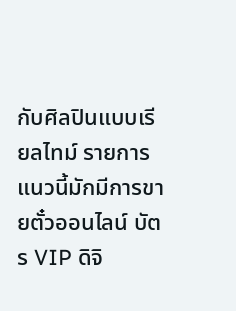กับศิลปินแบบเรียลไทม์ รายการแนวนี้มักมีการขายตั๋วออนไลน์ บัตร VIP ดิจิ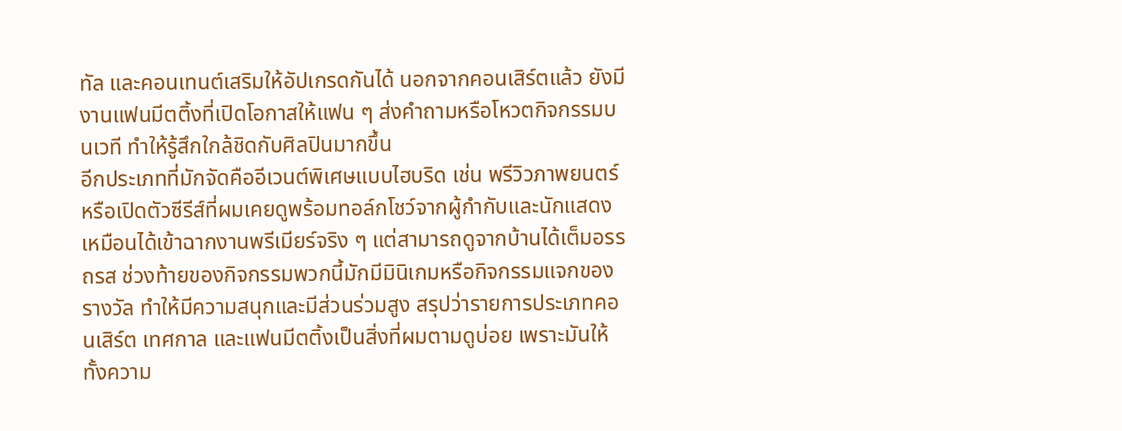ทัล และคอนเทนต์เสริมให้อัปเกรดกันได้ นอกจากคอนเสิร์ตแล้ว ยังมีงานแฟนมีตติ้งที่เปิดโอกาสให้แฟน ๆ ส่งคำถามหรือโหวตกิจกรรมบนเวที ทำให้รู้สึกใกล้ชิดกับศิลปินมากขึ้น
อีกประเภทที่มักจัดคืออีเวนต์พิเศษแบบไฮบริด เช่น พรีวิวภาพยนตร์หรือเปิดตัวซีรีส์ที่ผมเคยดูพร้อมทอล์กโชว์จากผู้กำกับและนักแสดง เหมือนได้เข้าฉากงานพรีเมียร์จริง ๆ แต่สามารถดูจากบ้านได้เต็มอรรถรส ช่วงท้ายของกิจกรรมพวกนี้มักมีมินิเกมหรือกิจกรรมแจกของรางวัล ทำให้มีความสนุกและมีส่วนร่วมสูง สรุปว่ารายการประเภทคอนเสิร์ต เทศกาล และแฟนมีตติ้งเป็นสิ่งที่ผมตามดูบ่อย เพราะมันให้ทั้งความ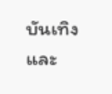บันเทิงและ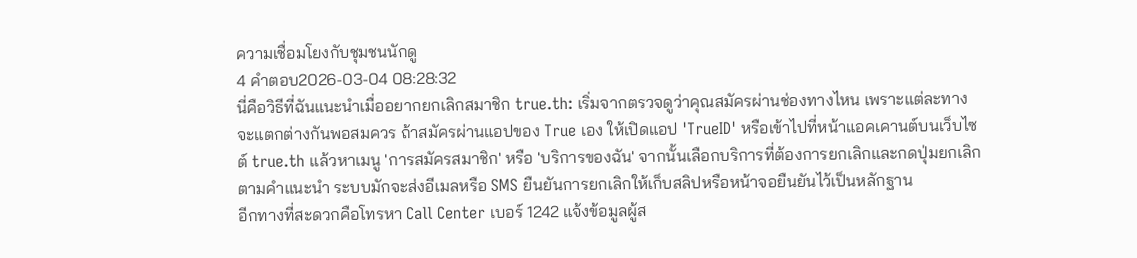ความเชื่อมโยงกับชุมชนนักดู
4 คำตอบ2026-03-04 08:28:32
นี่คือวิธีที่ฉันแนะนำเมื่ออยากยกเลิกสมาชิก true.th: เริ่มจากตรวจดูว่าคุณสมัครผ่านช่องทางไหน เพราะแต่ละทางจะแตกต่างกันพอสมควร ถ้าสมัครผ่านแอปของ True เอง ให้เปิดแอป 'TrueID' หรือเข้าไปที่หน้าแอคเคานต์บนเว็บไซต์ true.th แล้วหาเมนู 'การสมัครสมาชิก' หรือ 'บริการของฉัน' จากนั้นเลือกบริการที่ต้องการยกเลิกและกดปุ่มยกเลิกตามคำแนะนำ ระบบมักจะส่งอีเมลหรือ SMS ยืนยันการยกเลิกให้เก็บสลิปหรือหน้าจอยืนยันไว้เป็นหลักฐาน
อีกทางที่สะดวกคือโทรหา Call Center เบอร์ 1242 แจ้งข้อมูลผู้ส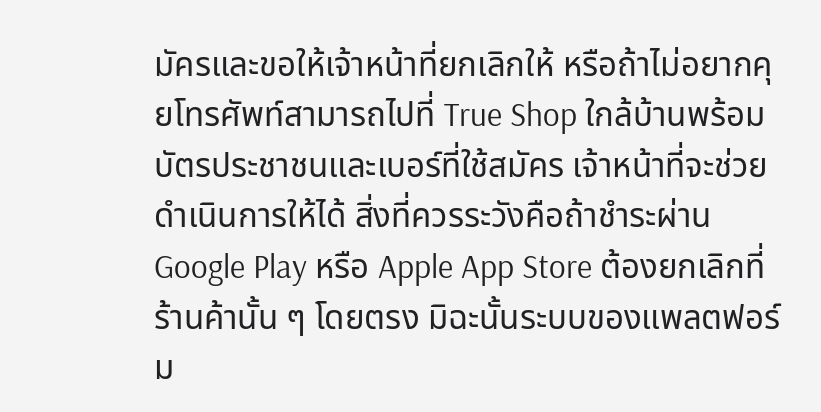มัครและขอให้เจ้าหน้าที่ยกเลิกให้ หรือถ้าไม่อยากคุยโทรศัพท์สามารถไปที่ True Shop ใกล้บ้านพร้อมบัตรประชาชนและเบอร์ที่ใช้สมัคร เจ้าหน้าที่จะช่วยดำเนินการให้ได้ สิ่งที่ควรระวังคือถ้าชำระผ่าน Google Play หรือ Apple App Store ต้องยกเลิกที่ร้านค้านั้น ๆ โดยตรง มิฉะนั้นระบบของแพลตฟอร์ม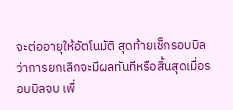จะต่ออายุให้อัตโนมัติ สุดท้ายเช็กรอบบิลว่าการยกเลิกจะมีผลทันทีหรือสิ้นสุดเมื่อรอบบิลจบ เพื่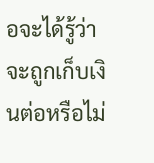อจะได้รู้ว่าจะถูกเก็บเงินต่อหรือไม่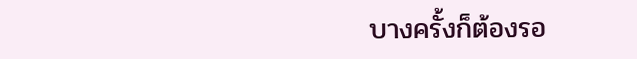บางครั้งก็ต้องรอ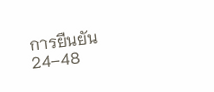การยืนยัน 24–48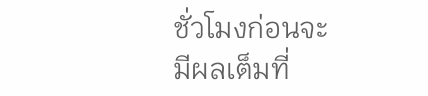ชั่วโมงก่อนจะมีผลเต็มที่